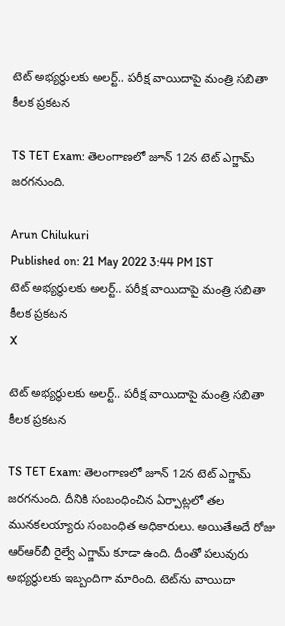టెట్ అభ్యర్థులకు అలర్ట్.. పరీక్ష వాయిదాపై మంత్రి సబితా కీలక ప్రకటన

TS TET Exam: తెలంగాణలో జూన్‌ 12న టెట్‌ ఎగ్జామ్ జరగనుంది.

Arun Chilukuri
Published on: 21 May 2022 3:44 PM IST
టెట్ అభ్యర్థులకు అలర్ట్.. పరీక్ష వాయిదాపై మంత్రి సబితా కీలక ప్రకటన
X

టెట్ అభ్యర్థులకు అలర్ట్.. పరీక్ష వాయిదాపై మంత్రి సబితా కీలక ప్రకటన

TS TET Exam: తెలంగాణలో జూన్‌ 12న టెట్‌ ఎగ్జామ్ జరగనుంది. దీనికి సంబంధించిన ఏర్పాట్లలో తల మునకలయ్యారు సంబంధిత అధికారులు. అయితేఅదే రోజు ఆర్ఆర్‌బీ రైల్వే ఎగ్జామ్‌ కూడా ఉంది. దీంతో పలువురు అభ్యర్థులకు ఇబ్బందిగా మారింది. టెట్‌ను వాయిదా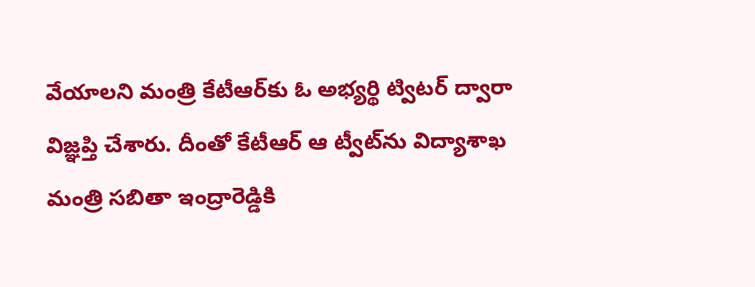వేయాలని మంత్రి కేటీఆర్‌కు ఓ అభ్యర్థి ట్విటర్‌ ద్వారా విజ్ఞప్తి చేశారు. దీంతో కేటీఆర్‌ ఆ ట్వీట్‌ను విద్యాశాఖ మంత్రి సబితా ఇంద్రారెడ్డికి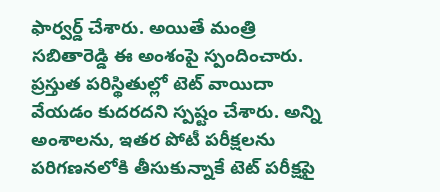ఫార్వర్డ్‌ చేశారు. అయితే మంత్రి సబితారెడ్డి ఈ అంశంపై స్పందించారు. ప్రస్తుత పరిస్థితుల్లో టెట్ వాయిదా వేయడం కుదరదని స్పష్టం చేశారు. అన్ని అంశాలను, ఇతర పోటీ పరీక్షలను పరిగణనలోకి తీసుకున్నాకే టెట్‌ పరీక్షపై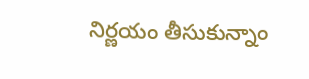నిర్ణయం తీసుకున్నాం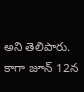అని తెలిపారు. కాగా జూన్‌ 12న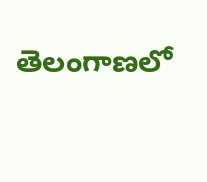తెలంగాణలో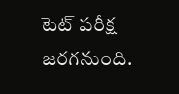టెట్‌ పరీక్ష జరగనుంది.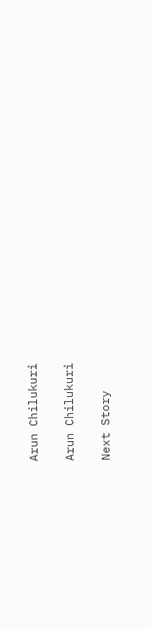Arun Chilukuri

Arun Chilukuri

Next Story